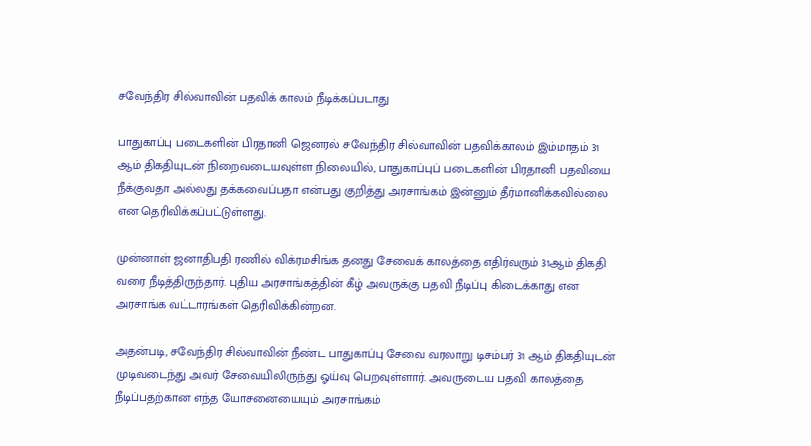சவேந்திர சில்வாவின் பதவிக் காலம் நீடிக்கப்படாது

பாதுகாப்பு படைகளின் பிரதானி ஜெனரல் சவேந்திர சில்வாவின் பதவிக்காலம் இம்மாதம் 31 ஆம் திகதியுடன் நிறைவடையவுள்ள நிலையில், பாதுகாப்புப் படைகளின் பிரதானி பதவியை நீக்குவதா அல்லது தக்கவைப்பதா என்பது குறித்து அரசாங்கம் இன்னும் தீர்மானிக்கவில்லை என தெரிவிக்கப்பட்டுள்ளது.

முன்னாள் ஜனாதிபதி ரணில் விக்ரமசிங்க தனது சேவைக் காலத்தை எதிர்வரும் 31ஆம் திகதி வரை நீடித்திருந்தார். புதிய அரசாங்கத்தின் கீழ் அவருக்கு பதவி நீடிப்பு கிடைக்காது என அரசாங்க வட்டாரங்கள் தெரிவிக்கின்றன.

அதன்படி, சவேந்திர சில்வாவின் நீண்ட பாதுகாப்பு சேவை வரலாறு டிசம்பர் 31 ஆம் திகதியுடன் முடிவடைந்து அவர் சேவையிலிருந்து ஓய்வு பெறவுள்ளார். அவருடைய பதவி காலத்தை நீடிப்பதற்கான எந்த யோசனையையும் அரசாங்கம்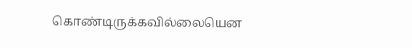கொண்டிருக்கவில்லையென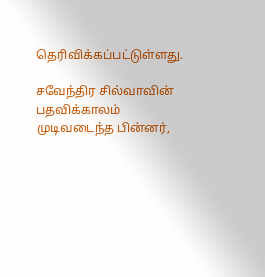தெரிவிக்கப்பட்டுள்ளது.

சவேந்திர சில்வாவின் பதவிக்காலம் முடிவடைந்த பின்னர்,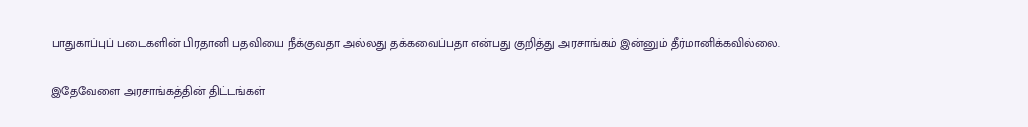பாதுகாப்புப் படைகளின் பிரதானி பதவியை நீக்குவதா அல்லது தக்கவைப்பதா என்பது குறித்து அரசாங்கம் இன்னும் தீர்மானிக்கவில்லை.

இதேவேளை அரசாங்கத்தின் திட்டங்கள்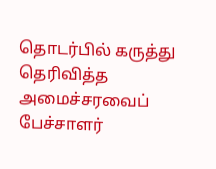தொடர்பில் கருத்து தெரிவித்த அமைச்சரவைப் பேச்சாளர்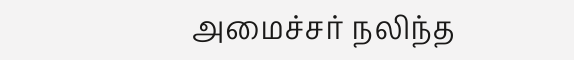அமைச்சர் நலிந்த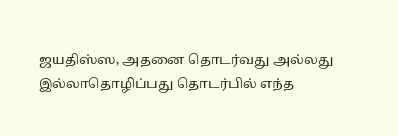ஜயதிஸ்ஸ, அதனை தொடர்வது அல்லது இல்லாதொழிப்பது தொடர்பில் எந்த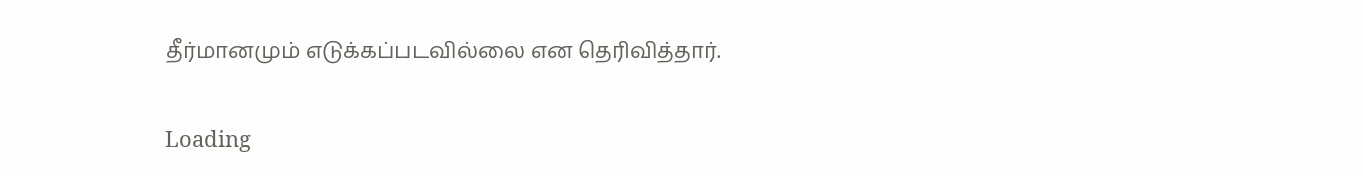தீர்மானமும் எடுக்கப்படவில்லை என தெரிவித்தார்.

Loading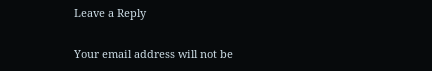Leave a Reply

Your email address will not be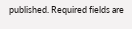published. Required fields are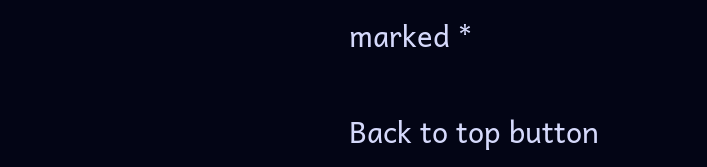marked *

Back to top button